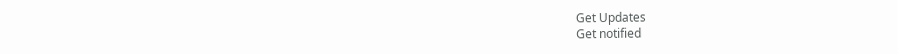Get Updates
Get notified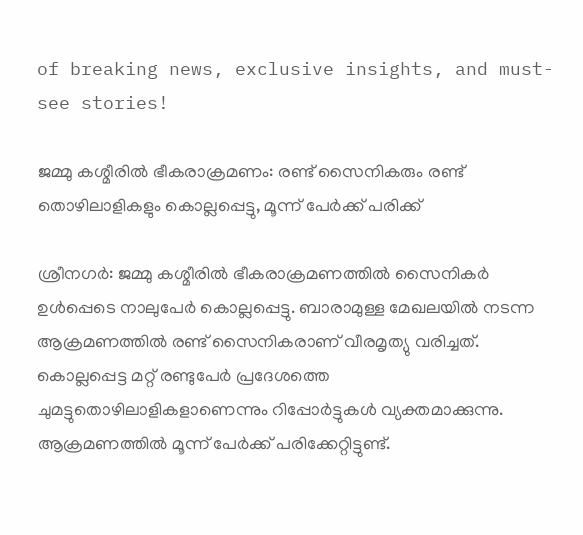of breaking news, exclusive insights, and must-see stories!

ജമ്മു കശ്മീരില്‍ ഭീകരാക്രമണം: രണ്ട് സൈനികരും രണ്ട് തൊഴിലാളികളും കൊല്ലപ്പെട്ടു, മൂന്ന് പേർക്ക് പരിക്ക്

ശ്രീനഗർ: ജമ്മു കശ്മീരില്‍ ഭീകരാക്രമണത്തില്‍ സൈനികർ ഉള്‍പ്പെടെ നാലുപേർ കൊല്ലപ്പെട്ടു. ബാരാമുള്ള മേഖലയില്‍ നടന്ന ആക്രമണത്തില്‍ രണ്ട് സൈനികരാണ് വീരമൃത്യു വരിച്ചത്. കൊല്ലപ്പെട്ട മറ്റ് രണ്ടുപേർ പ്രദേശത്തെ ചുമട്ടുതൊഴിലാളികളാണെന്നും റിപ്പോർട്ടുകള്‍ വ്യക്തമാക്കുന്നു. ആക്രമണത്തില്‍ മൂന്ന് പേർക്ക് പരിക്കേറ്റിട്ടുണ്ട്.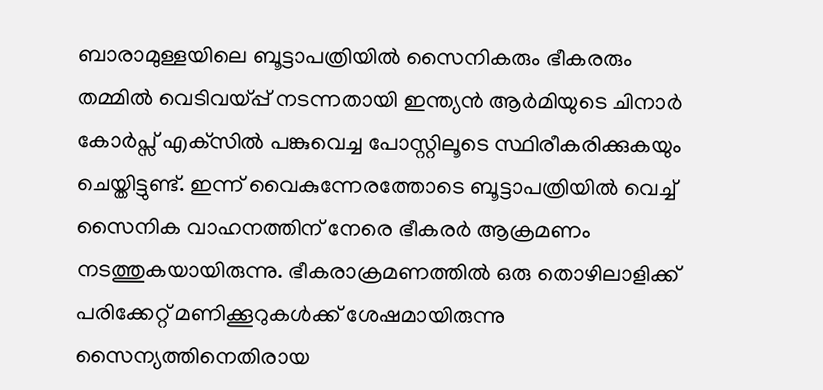ബാരാമുള്ളയിലെ ബൂട്ടാപത്രിയില്‍ സൈനികരും ഭീകരരും തമ്മിൽ വെടിവയ്പ്പ് നടന്നതായി ഇന്ത്യൻ ആർമിയുടെ ചിനാർ കോർപ്സ് എക്‌സില്‍ പങ്കുവെച്ച പോസ്റ്റിലൂടെ സ്ഥിരീകരിക്കുകയും ചെയ്തിട്ടുണ്ട്. ഇന്ന് വൈകുന്നേരത്തോടെ ബൂട്ടാപത്രിയിൽ വെച്ച് സൈനിക വാഹനത്തിന് നേരെ ഭീകരർ ആക്രമണം നടത്തുകയായിരുന്നു. ഭീകരാക്രമണത്തില്‍ ഒരു തൊഴിലാളിക്ക് പരിക്കേറ്റ് മണിക്കൂറുകള്‍ക്ക് ശേഷമായിരുന്നു സൈന്യത്തിനെതിരായ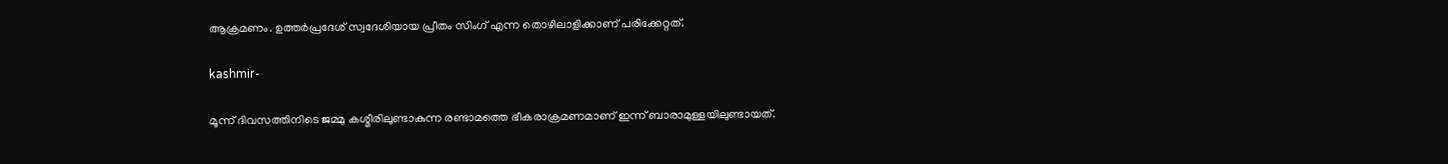ആക്രമണം. ഉത്തർപ്രദേശ് സ്വദേശിയായ പ്രീതം സിംഗ് എന്ന തൊഴിലാളിക്കാണ് പരിക്കേറ്റത്.

kashmir-

മൂന്ന് ദിവസത്തിനിടെ ജമ്മു കശ്മീരിലുണ്ടാകുന്ന രണ്ടാമത്തെ ഭീകരാക്രമണമാണ് ഇന്ന് ബാരാമുള്ളയിലുണ്ടായത്.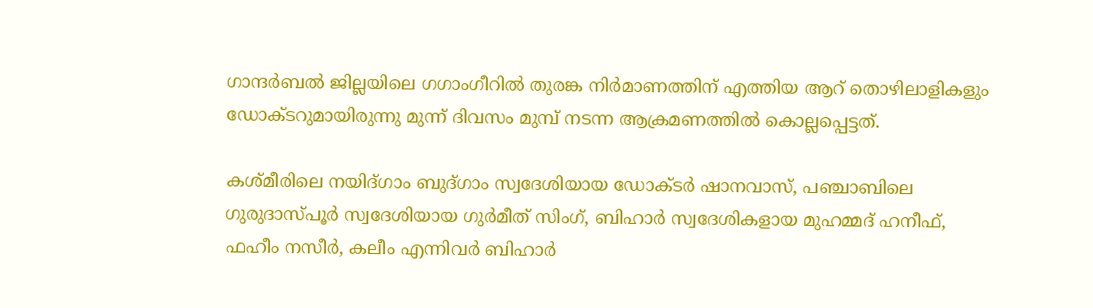ഗാന്ദര്‍ബല്‍ ജില്ലയിലെ ഗഗാംഗീറില്‍ തുരങ്ക നിര്‍മാണത്തിന് എത്തിയ ആറ് തൊഴിലാളികളും ഡോക്ടറുമായിരുന്നു മുന്ന് ദിവസം മുമ്പ് നടന്ന ആക്രമണത്തില്‍ കൊല്ലപ്പെട്ടത്.

കശ്മീരിലെ നയിദ്ഗാം ബുദ്ഗാം സ്വദേശിയായ ഡോക്ടർ ഷാനവാസ്, പഞ്ചാബിലെ ഗുരുദാസ്പൂർ സ്വദേശിയായ ഗുർമീത് സിംഗ്, ബിഹാർ സ്വദേശികളായ മുഹമ്മദ് ഹനീഫ്, ഫഹീം നസീർ, കലീം എന്നിവർ ബിഹാർ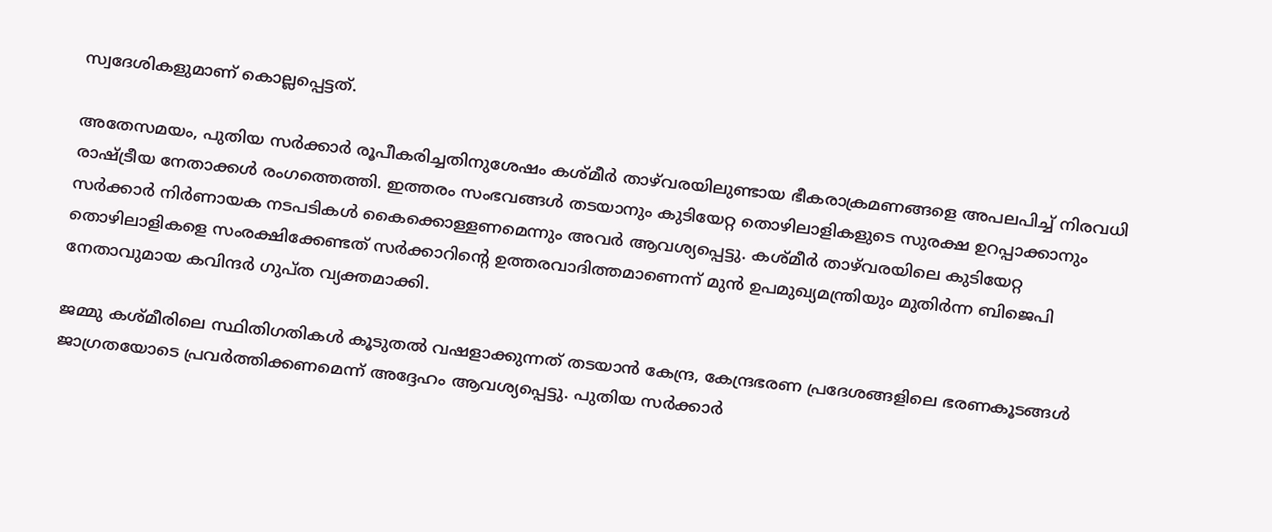സ്വദേശികളുമാണ് കൊല്ലപ്പെട്ടത്.

അതേസമയം, പുതിയ സർക്കാർ രൂപീകരിച്ചതിനുശേഷം കശ്മീർ താഴ്‌വരയിലുണ്ടായ ഭീകരാക്രമണങ്ങളെ അപലപിച്ച് നിരവധി രാഷ്ട്രീയ നേതാക്കൾ രംഗത്തെത്തി. ഇത്തരം സംഭവങ്ങൾ തടയാനും കുടിയേറ്റ തൊഴിലാളികളുടെ സുരക്ഷ ഉറപ്പാക്കാനും സർക്കാർ നിർണായക നടപടികൾ കൈക്കൊള്ളണമെന്നും അവർ ആവശ്യപ്പെട്ടു. കശ്മീർ താഴ്‌വരയിലെ കുടിയേറ്റ തൊഴിലാളികളെ സംരക്ഷിക്കേണ്ടത് സർക്കാറിന്റെ ഉത്തരവാദിത്തമാണെന്ന് മുൻ ഉപമുഖ്യമന്ത്രിയും മുതിർന്ന ബിജെപി നേതാവുമായ കവിന്ദർ ഗുപ്ത വ്യക്തമാക്കി.

ജമ്മു കശ്മീരിലെ സ്ഥിതിഗതികൾ കൂടുതൽ വഷളാക്കുന്നത് തടയാൻ കേന്ദ്ര, കേന്ദ്രഭരണ പ്രദേശങ്ങളിലെ ഭരണകൂടങ്ങൾ ജാഗ്രതയോടെ പ്രവർത്തിക്കണമെന്ന് അദ്ദേഹം ആവശ്യപ്പെട്ടു. പുതിയ സർക്കാർ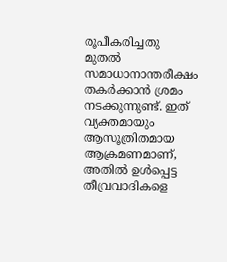രൂപീകരിച്ചതു മുതൽ സമാധാനാന്തരീക്ഷം തകർക്കാൻ ശ്രമം നടക്കുന്നുണ്ട്. ഇത് വ്യക്തമായും ആസൂത്രിതമായ ആക്രമണമാണ്, അതിൽ ഉൾപ്പെട്ട തീവ്രവാദികളെ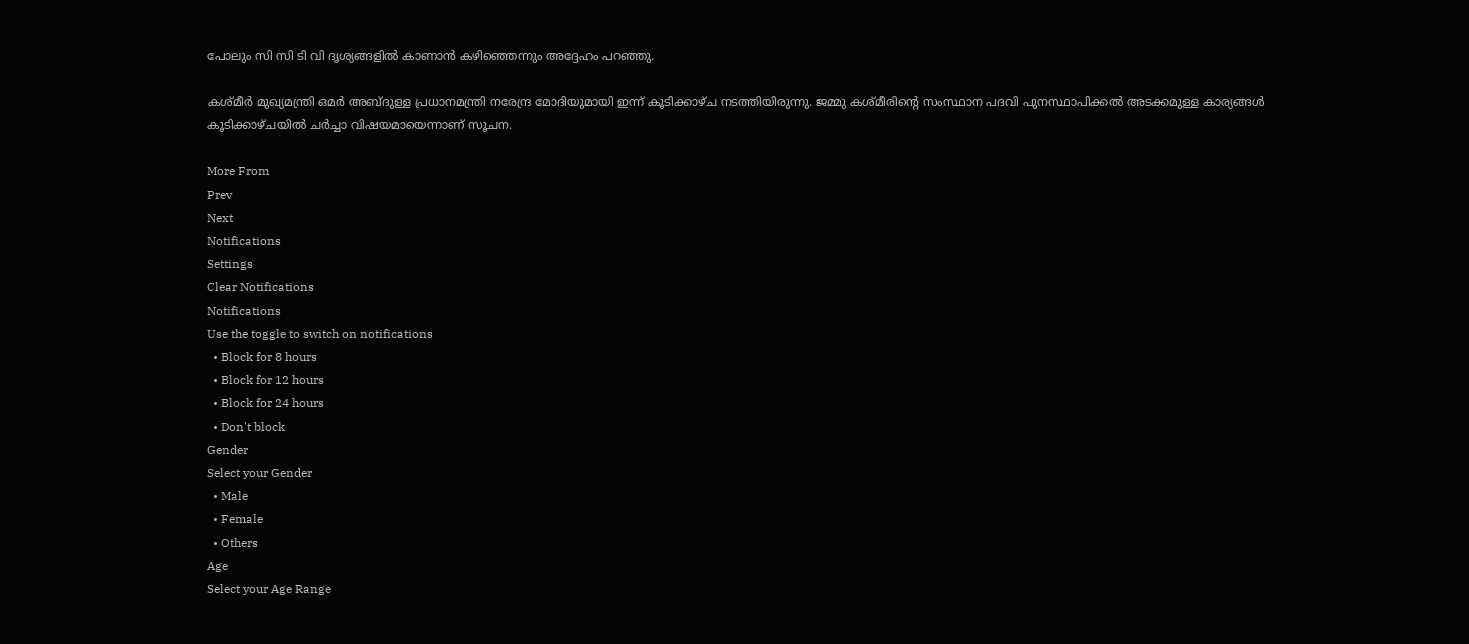പോലും സി സി ടി വി ദൃശ്യങ്ങളിൽ കാണാന്‍ കഴിഞ്ഞെന്നും അദ്ദേഹം പറഞ്ഞു.

കശ്മീർ മുഖ്യമന്ത്രി ഒമർ അബ്ദുള്ള പ്രധാനമന്ത്രി നരേന്ദ്ര മോദിയുമായി ഇന്ന് കൂടിക്കാഴ്ച നടത്തിയിരുന്നു. ജമ്മു കശ്മീരിന്റെ സംസ്ഥാന പദവി പുനസ്ഥാപിക്കല്‍ അടക്കമുള്ള കാര്യങ്ങള്‍ കൂടിക്കാഴ്ചയില്‍ ചർച്ചാ വിഷയമായെന്നാണ് സൂചന.

More From
Prev
Next
Notifications
Settings
Clear Notifications
Notifications
Use the toggle to switch on notifications
  • Block for 8 hours
  • Block for 12 hours
  • Block for 24 hours
  • Don't block
Gender
Select your Gender
  • Male
  • Female
  • Others
Age
Select your Age Range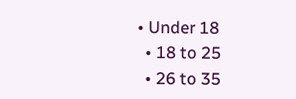• Under 18
  • 18 to 25
  • 26 to 35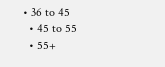• 36 to 45
  • 45 to 55
  • 55+